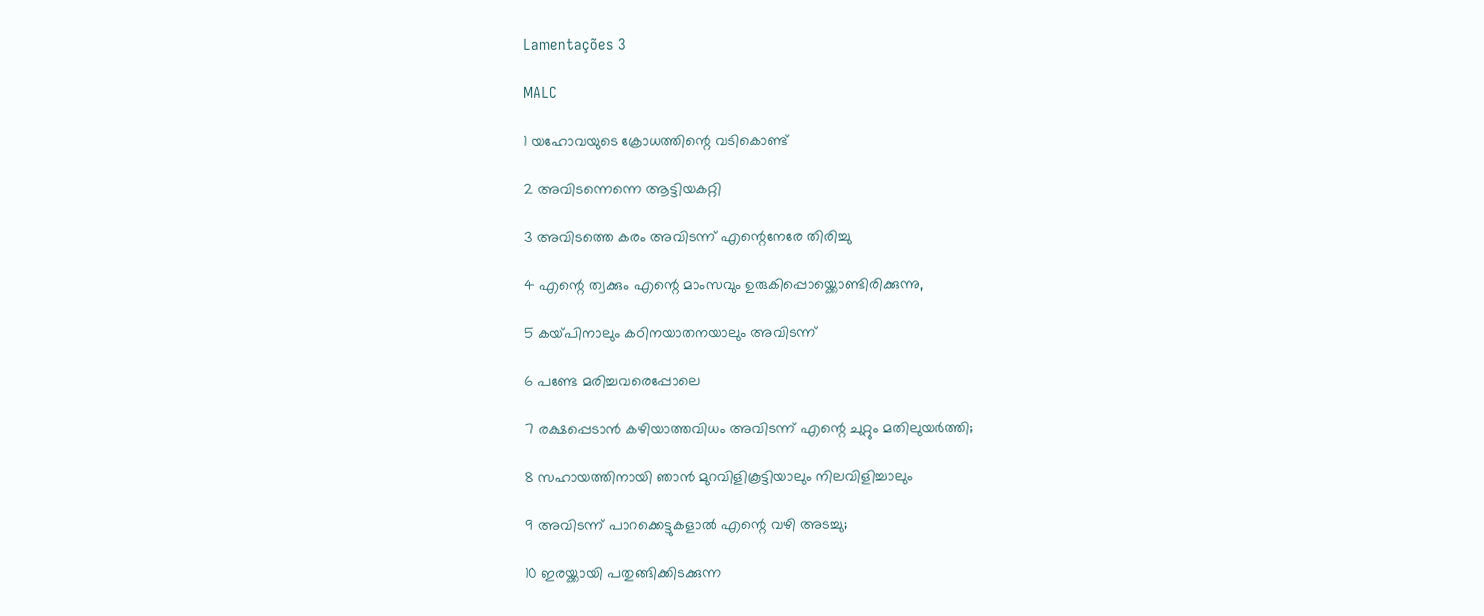Lamentações 3

MALC

1 യഹോവയുടെ ക്രോധത്തിന്റെ വടികൊണ്ട്

2 അവിടന്നെന്നെ ആട്ടിയകറ്റി

3 അവിടത്തെ കരം അവിടന്ന് എന്റെനേരേ തിരിച്ചു

4 എന്റെ ത്വക്കും എന്റെ മാംസവും ഉരുകിപ്പൊയ്ക്കൊണ്ടിരിക്കുന്നു,

5 കയ്‌പിനാലും കഠിനയാതനയാലും അവിടന്ന്

6 പണ്ടേ മരിച്ചവരെപ്പോലെ

7 രക്ഷപ്പെടാൻ കഴിയാത്തവിധം അവിടന്ന് എന്റെ ചുറ്റും മതിലുയർത്തി;

8 സഹായത്തിനായി ഞാൻ മുറവിളികൂട്ടിയാലും നിലവിളിച്ചാലും

9 അവിടന്ന് പാറക്കെട്ടുകളാൽ എന്റെ വഴി അടച്ചു;

10 ഇരയ്ക്കായി പതുങ്ങിക്കിടക്കുന്ന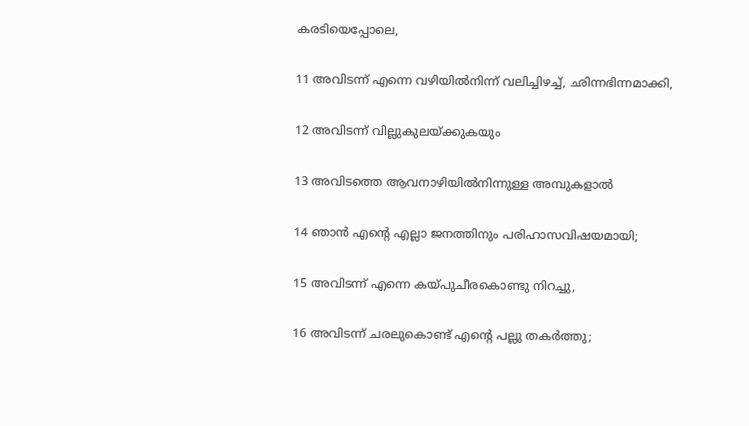കരടിയെപ്പോലെ,

11 അവിടന്ന് എന്നെ വഴിയിൽനിന്ന് വലിച്ചിഴച്ച്, ഛിന്നഭിന്നമാക്കി,

12 അവിടന്ന് വില്ലുകുലയ്ക്കുകയും

13 അവിടത്തെ ആവനാഴിയിൽനിന്നുള്ള അമ്പുകളാൽ

14 ഞാൻ എന്റെ എല്ലാ ജനത്തിനും പരിഹാസവിഷയമായി;

15 അവിടന്ന് എന്നെ കയ്‌പുചീരകൊണ്ടു നിറച്ചു,

16 അവിടന്ന് ചരലുകൊണ്ട് എന്റെ പല്ലു തകർത്തു;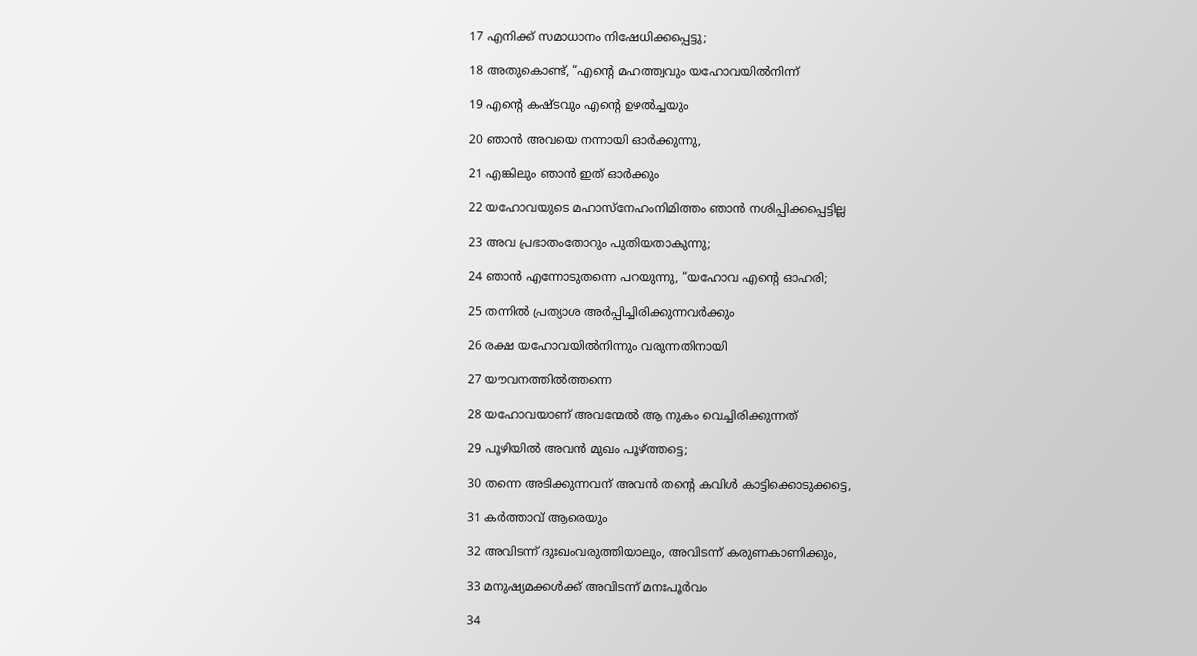17 എനിക്ക് സമാധാനം നിഷേധിക്കപ്പെട്ടു;

18 അതുകൊണ്ട്, “എന്റെ മഹത്ത്വവും യഹോവയിൽനിന്ന്

19 എന്റെ കഷ്ടവും എന്റെ ഉഴൽച്ചയും

20 ഞാൻ അവയെ നന്നായി ഓർക്കുന്നു,

21 എങ്കിലും ഞാൻ ഇത് ഓർക്കും

22 യഹോവയുടെ മഹാസ്നേഹംനിമിത്തം ഞാൻ നശിപ്പിക്കപ്പെട്ടില്ല

23 അവ പ്രഭാതംതോറും പുതിയതാകുന്നു;

24 ഞാൻ എന്നോടുതന്നെ പറയുന്നു, “യഹോവ എന്റെ ഓഹരി;

25 തന്നിൽ പ്രത്യാശ അർപ്പിച്ചിരിക്കുന്നവർക്കും

26 രക്ഷ യഹോവയിൽനിന്നും വരുന്നതിനായി

27 യൗവനത്തിൽത്തന്നെ

28 യഹോവയാണ് അവന്മേൽ ആ നുകം വെച്ചിരിക്കുന്നത്

29 പൂഴിയിൽ അവൻ മുഖം പൂഴ്ത്തട്ടെ;

30 തന്നെ അടിക്കുന്നവന് അവൻ തന്റെ കവിൾ കാട്ടിക്കൊടുക്കട്ടെ,

31 കർത്താവ് ആരെയും

32 അവിടന്ന് ദുഃഖംവരുത്തിയാലും, അവിടന്ന് കരുണകാണിക്കും,

33 മനുഷ്യമക്കൾക്ക് അവിടന്ന് മനഃപൂർവം

34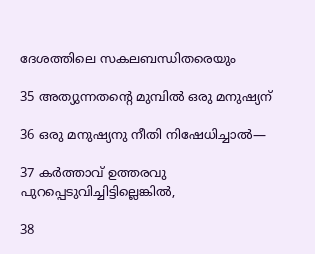ദേശത്തിലെ സകലബന്ധിതരെയും

35 അത്യുന്നതന്റെ മുമ്പിൽ ഒരു മനുഷ്യന്

36 ഒരു മനുഷ്യനു നീതി നിഷേധിച്ചാൽ—

37 കർത്താവ് ഉത്തരവു പുറപ്പെടുവിച്ചിട്ടില്ലെങ്കിൽ,

38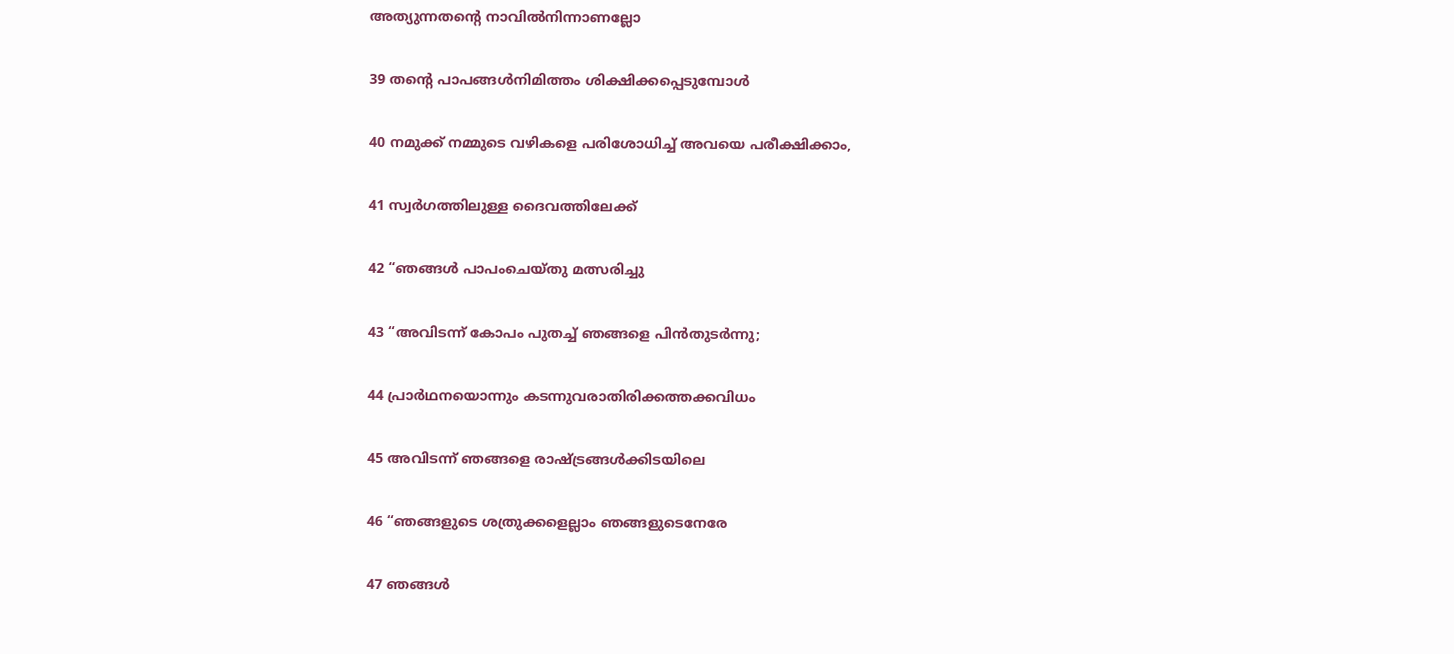അത്യുന്നതന്റെ നാവിൽനിന്നാണല്ലോ

39 തന്റെ പാപങ്ങൾനിമിത്തം ശിക്ഷിക്കപ്പെടുമ്പോൾ

40 നമുക്ക് നമ്മുടെ വഴികളെ പരിശോധിച്ച് അവയെ പരീക്ഷിക്കാം,

41 സ്വർഗത്തിലുള്ള ദൈവത്തിലേക്ക്

42 “ഞങ്ങൾ പാപംചെയ്തു മത്സരിച്ചു

43 “അവിടന്ന് കോപം പുതച്ച് ഞങ്ങളെ പിൻതുടർന്നു;

44 പ്രാർഥനയൊന്നും കടന്നുവരാതിരിക്കത്തക്കവിധം

45 അവിടന്ന് ഞങ്ങളെ രാഷ്ട്രങ്ങൾക്കിടയിലെ

46 “ഞങ്ങളുടെ ശത്രുക്കളെല്ലാം ഞങ്ങളുടെനേരേ

47 ഞങ്ങൾ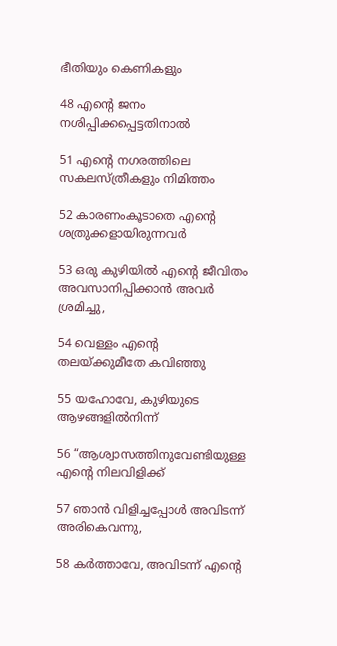ഭീതിയും കെണികളും

48 എന്റെ ജനം നശിപ്പിക്കപ്പെട്ടതിനാൽ

51 എന്റെ നഗരത്തിലെ സകലസ്ത്രീകളും നിമിത്തം

52 കാരണംകൂടാതെ എന്റെ ശത്രുക്കളായിരുന്നവർ

53 ഒരു കുഴിയിൽ എന്റെ ജീവിതം അവസാനിപ്പിക്കാൻ അവർ ശ്രമിച്ചു,

54 വെള്ളം എന്റെ തലയ്ക്കുമീതേ കവിഞ്ഞു

55 യഹോവേ, കുഴിയുടെ ആഴങ്ങളിൽനിന്ന്

56 “ആശ്വാസത്തിനുവേണ്ടിയുള്ള എന്റെ നിലവിളിക്ക്

57 ഞാൻ വിളിച്ചപ്പോൾ അവിടന്ന് അരികെവന്നു,

58 കർത്താവേ, അവിടന്ന് എന്റെ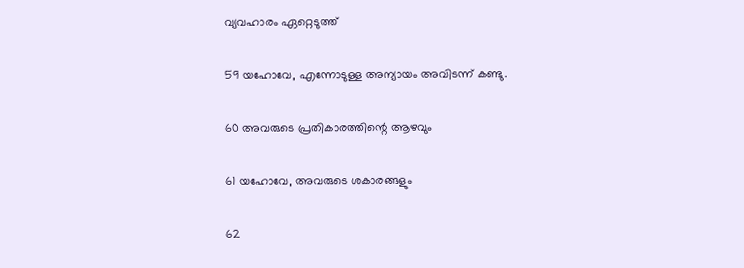വ്യവഹാരം ഏറ്റെടുത്ത്

59 യഹോവേ, എന്നോടുള്ള അന്യായം അവിടന്ന് കണ്ടു.

60 അവരുടെ പ്രതികാരത്തിന്റെ ആഴവും

61 യഹോവേ, അവരുടെ ശകാരങ്ങളും

62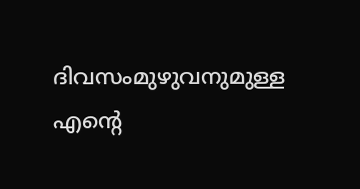ദിവസംമുഴുവനുമുള്ള എന്റെ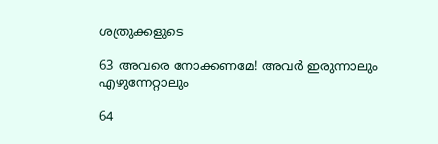ശത്രുക്കളുടെ

63 അവരെ നോക്കണമേ! അവർ ഇരുന്നാലും എഴുന്നേറ്റാലും

64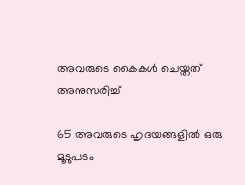അവരുടെ കൈകൾ ചെയ്തത് അനുസരിച്ച്

65 അവരുടെ ഹൃദയങ്ങളിൽ ഒരു മൂടുപടം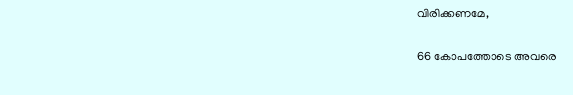വിരിക്കണമേ,

66 കോപത്തോടെ അവരെ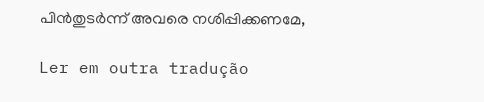പിൻതുടർന്ന് അവരെ നശിപ്പിക്കണമേ,

Ler em outra tradução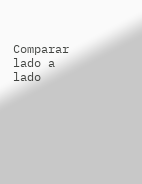Comparar lado a lado